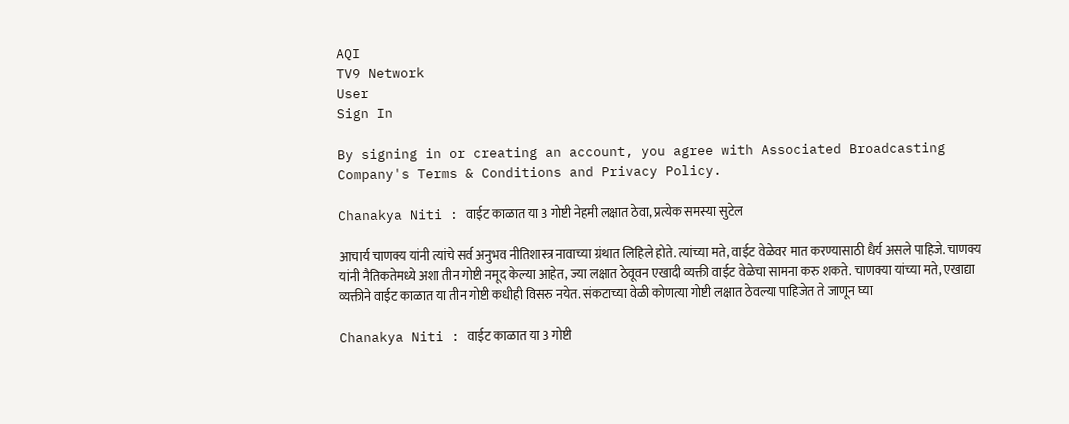AQI
TV9 Network
User
Sign In

By signing in or creating an account, you agree with Associated Broadcasting Company's Terms & Conditions and Privacy Policy.

Chanakya Niti : वाईट काळात या 3 गोष्टी नेहमी लक्षात ठेवा, प्रत्येक समस्या सुटेल

आचार्य चाणक्य यांनी त्यांचे सर्व अनुभव नीतिशास्त्र नावाच्या ग्रंथात लिहिले होते. त्यांच्या मते, वाईट वेळेवर मात करण्यासाठी धैर्य असले पाहिजे. चाणक्य यांनी नैतिकतेमध्ये अशा तीन गोष्टी नमूद केल्या आहेत, ज्या लक्षात ठेवूवन एखादी व्यक्ती वाईट वेळेचा सामना करु शकते. चाणक्या यांच्या मते, एखाद्या व्यक्तीने वाईट काळात या तीन गोष्टी कधीही विसरु नयेत. संकटाच्या वेळी कोणत्या गोष्टी लक्षात ठेवल्या पाहिजेत ते जाणून घ्या

Chanakya Niti : वाईट काळात या 3 गोष्टी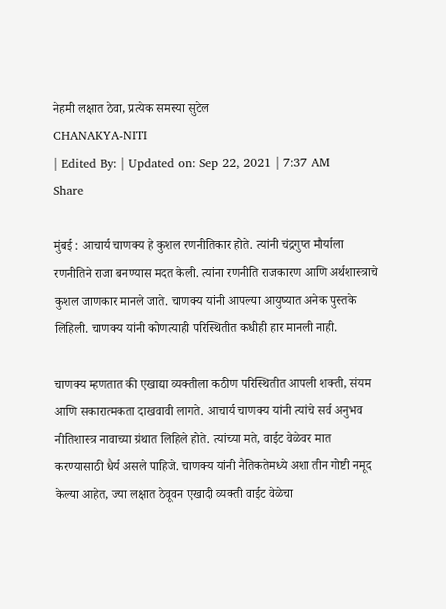नेहमी लक्षात ठेवा, प्रत्येक समस्या सुटेल
CHANAKYA-NITI
| Edited By: | Updated on: Sep 22, 2021 | 7:37 AM
Share

मुंबई : आचार्य चाणक्य हे कुशल रणनीतिकार होते. त्यांनी चंद्रगुप्त मौर्याला रणनीतिने राजा बनण्यास मदत केली. त्यांना रणनीति राजकारण आणि अर्थशास्त्राचे कुशल जाणकार मानले जाते. चाणक्य यांनी आपल्या आयुष्यात अनेक पुस्तके लिहिली. चाणक्य यांनी कोणत्याही परिस्थितीत कधीही हार मानली नाही.

चाणक्य म्हणतात की एखाद्या व्यक्तीला कठीण परिस्थितीत आपली शक्ती, संयम आणि सकारात्मकता दाखवावी लागते. आचार्य चाणक्य यांनी त्यांचे सर्व अनुभव नीतिशास्त्र नावाच्या ग्रंथात लिहिले होते. त्यांच्या मते, वाईट वेळेवर मात करण्यासाठी धैर्य असले पाहिजे. चाणक्य यांनी नैतिकतेमध्ये अशा तीन गोष्टी नमूद केल्या आहेत, ज्या लक्षात ठेवूवन एखादी व्यक्ती वाईट वेळेचा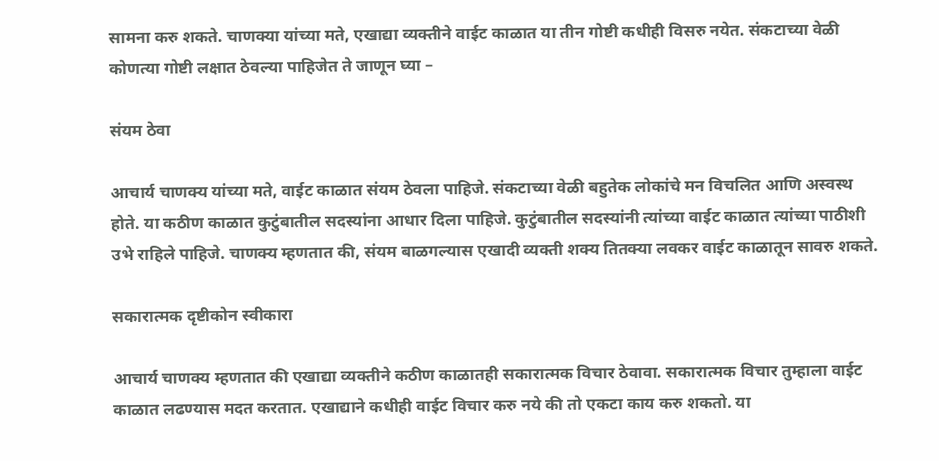सामना करु शकते. चाणक्या यांच्या मते, एखाद्या व्यक्तीने वाईट काळात या तीन गोष्टी कधीही विसरु नयेत. संकटाच्या वेळी कोणत्या गोष्टी लक्षात ठेवल्या पाहिजेत ते जाणून घ्या –

संयम ठेवा

आचार्य चाणक्य यांच्या मते, वाईट काळात संयम ठेवला पाहिजे. संकटाच्या वेळी बहुतेक लोकांचे मन विचलित आणि अस्वस्थ होते. या कठीण काळात कुटुंबातील सदस्यांना आधार दिला पाहिजे. कुटुंबातील सदस्यांनी त्यांच्या वाईट काळात त्यांच्या पाठीशी उभे राहिले पाहिजे. चाणक्य म्हणतात की, संयम बाळगल्यास एखादी व्यक्ती शक्य तितक्या लवकर वाईट काळातून सावरु शकते.

सकारात्मक दृष्टीकोन स्वीकारा

आचार्य चाणक्य म्हणतात की एखाद्या व्यक्तीने कठीण काळातही सकारात्मक विचार ठेवावा. सकारात्मक विचार तुम्हाला वाईट काळात लढण्यास मदत करतात. एखाद्याने कधीही वाईट विचार करु नये की तो एकटा काय करु शकतो. या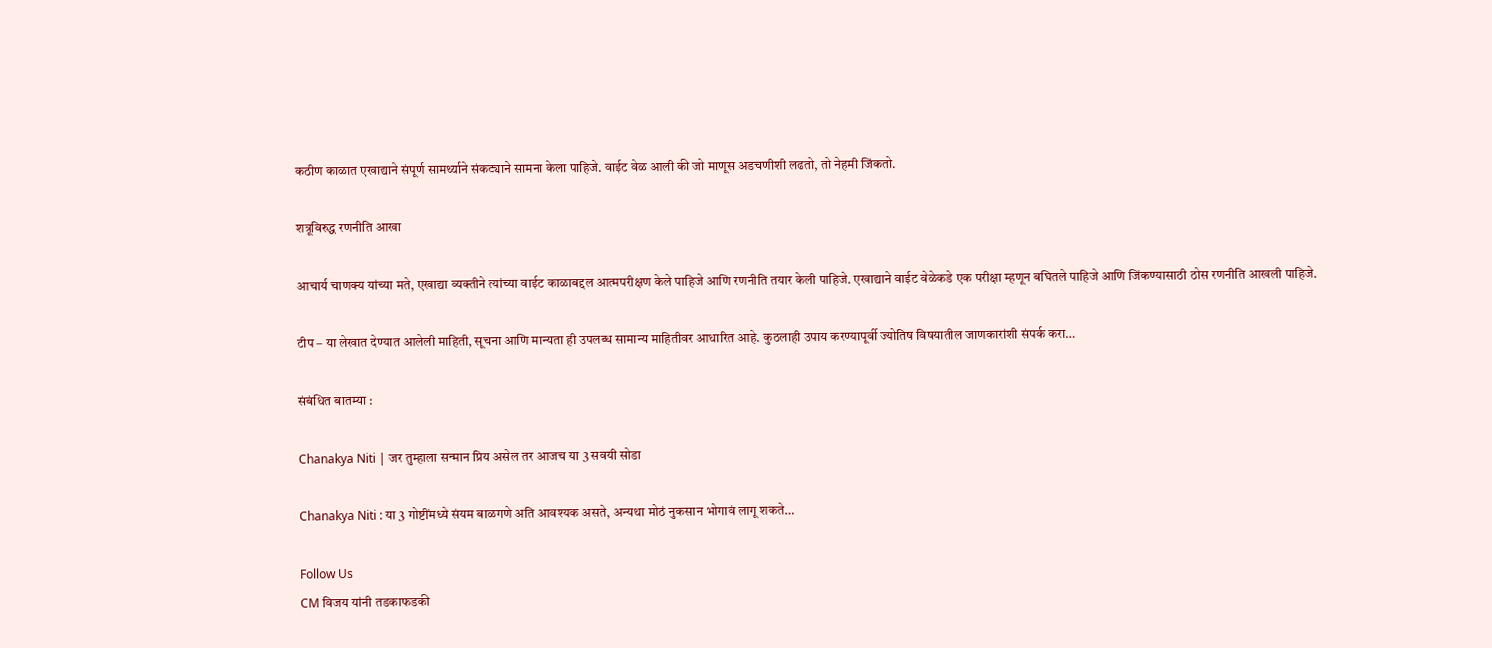कठीण काळात एखाद्याने संपूर्ण सामर्थ्याने संकट्याने सामना केला पाहिजे. वाईट वेळ आली की जो माणूस अडचणीशी लढतो, तो नेहमी जिंकतो.

शत्रूविरुद्ध रणनीति आखा

आचार्य चाणक्य यांच्या मते, एखाद्या व्यक्तीने त्यांच्या वाईट काळाबद्दल आत्मपरीक्षण केले पाहिजे आणि रणनीति तयार केली पाहिजे. एखाद्याने वाईट वेळेकडे एक परीक्षा म्हणून बघितले पाहिजे आणि जिंकण्यासाठी ठोस रणनीति आखली पाहिजे.

टीप – या लेखात देण्यात आलेली माहिती, सूचना आणि मान्यता ही उपलब्ध सामान्य माहितीवर आधारित आहे. कुठलाही उपाय करण्यापूर्वी ज्योतिष विषयातील जाणकारांशी संपर्क करा…

संबंधित बातम्या :

Chanakya Niti | जर तुम्हाला सन्मान प्रिय असेल तर आजच या 3 सवयी सोडा

Chanakya Niti : या 3 गोष्टींमध्ये संयम बाळगणे अति आवश्यक असते, अन्यथा मोठं नुकसान भोगावं लागू शकते…

Follow Us
CM विजय यांनी तडकाफडकी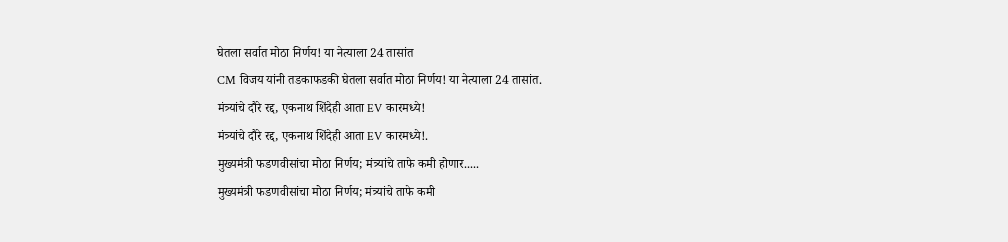घेतला सर्वात मोठा निर्णय! या नेत्याला 24 तासांत
CM विजय यांनी तडकाफडकी घेतला सर्वात मोठा निर्णय! या नेत्याला 24 तासांत.
मंत्र्यांचे दौरे रद्द, एकनाथ शिंदेही आता EV कारमध्ये!
मंत्र्यांचे दौरे रद्द, एकनाथ शिंदेही आता EV कारमध्ये!.
मुख्यमंत्री फडणवीसांचा मोठा निर्णय; मंत्र्यांचे ताफे कमी होणार.....
मुख्यमंत्री फडणवीसांचा मोठा निर्णय; मंत्र्यांचे ताफे कमी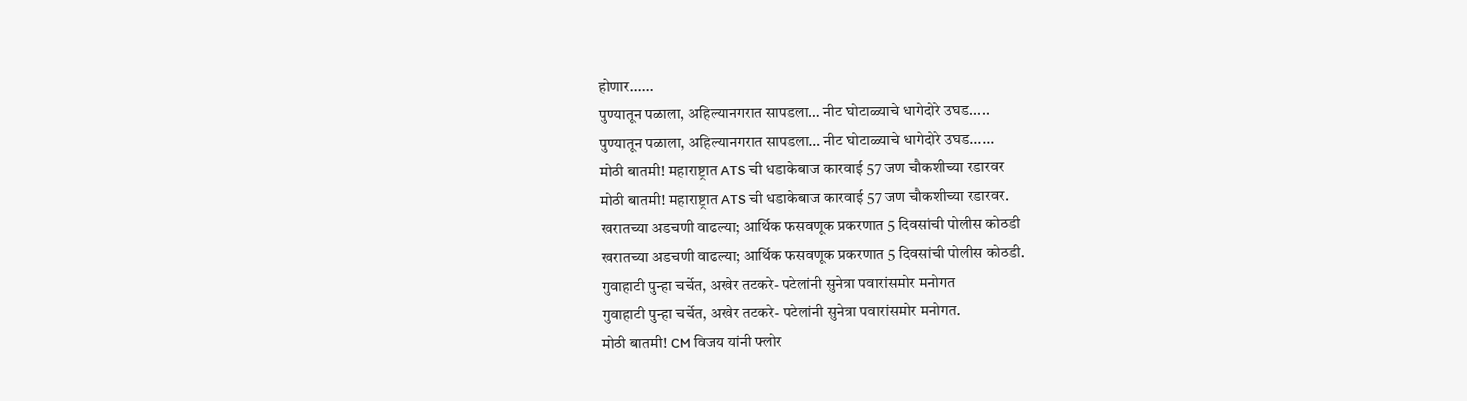होणार......
पुण्यातून पळाला, अहिल्यानगरात सापडला… नीट घोटाळ्याचे धागेदोरे उघड.....
पुण्यातून पळाला, अहिल्यानगरात सापडला… नीट घोटाळ्याचे धागेदोरे उघड......
मोठी बातमी! महाराष्ट्रात ATS ची धडाकेबाज कारवाई 57 जण चौकशीच्या रडारवर
मोठी बातमी! महाराष्ट्रात ATS ची धडाकेबाज कारवाई 57 जण चौकशीच्या रडारवर.
खरातच्या अडचणी वाढल्या; आर्थिक फसवणूक प्रकरणात 5 दिवसांची पोलीस कोठडी
खरातच्या अडचणी वाढल्या; आर्थिक फसवणूक प्रकरणात 5 दिवसांची पोलीस कोठडी.
गुवाहाटी पुन्हा चर्चेत, अखेर तटकरे- पटेलांनी सुनेत्रा पवारांसमोर मनोगत
गुवाहाटी पुन्हा चर्चेत, अखेर तटकरे- पटेलांनी सुनेत्रा पवारांसमोर मनोगत.
मोठी बातमी! CM विजय यांनी फ्लोर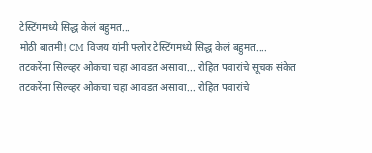टेस्टिंगमध्ये सिद्ध केलं बहुमत...
मोठी बातमी! CM विजय यांनी फ्लोर टेस्टिंगमध्ये सिद्ध केलं बहुमत....
तटकरेंना सिल्व्हर ओकचा चहा आवडत असावा... रोहित पवारांचे सूचक संकेत
तटकरेंना सिल्व्हर ओकचा चहा आवडत असावा... रोहित पवारांचे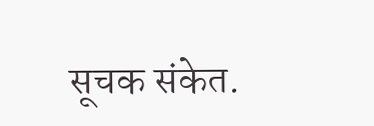सूचक संकेत.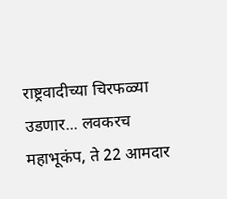राष्ट्रवादीच्या चिरफळ्या उडणार... लवकरच महाभूकंप, ते 22 आमदार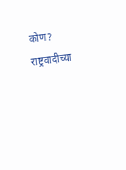कोण?
राष्ट्रवादीच्या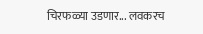चिरफळ्या उडणार... लवकरच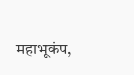महाभूकंप,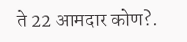ते 22 आमदार कोण?.